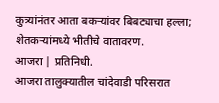कुत्र्यांनंतर आता बकऱ्यांवर बिबट्याचा हल्ला; शेतकऱ्यांमध्ये भीतीचे वातावरण.
आजरा | प्रतिनिधी.
आजरा तालुक्यातील चांदेवाडी परिसरात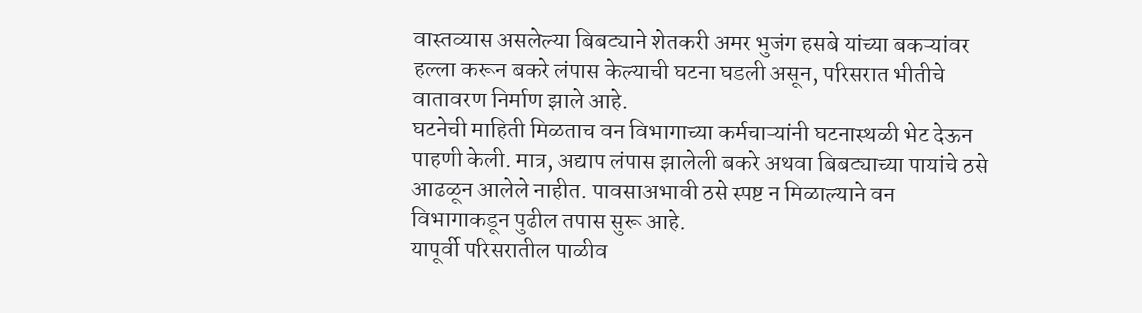वास्तव्यास असलेल्या बिबट्याने शेतकरी अमर भुजंग हसबे यांच्या बकऱ्यांवर हल्ला करून बकरे लंपास केल्याची घटना घडली असून, परिसरात भीतीचे वातावरण निर्माण झाले आहे.
घटनेची माहिती मिळताच वन विभागाच्या कर्मचाऱ्यांनी घटनास्थळी भेट देऊन पाहणी केली. मात्र, अद्याप लंपास झालेली बकरे अथवा बिबट्याच्या पायांचे ठसे आढळून आलेले नाहीत. पावसाअभावी ठसे स्पष्ट न मिळाल्याने वन विभागाकडून पुढील तपास सुरू आहे.
यापूर्वी परिसरातील पाळीव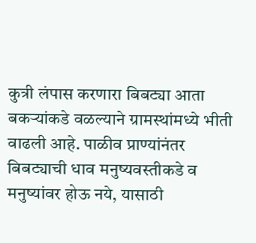कुत्री लंपास करणारा बिबट्या आता बकऱ्यांकडे वळल्याने ग्रामस्थांमध्ये भीती वाढली आहे. पाळीव प्राण्यांनंतर बिबट्याची धाव मनुष्यवस्तीकडे व मनुष्यांवर होऊ नये, यासाठी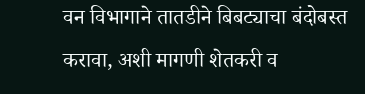वन विभागाने तातडीने बिबट्याचा बंदोबस्त करावा, अशी मागणी शेतकरी व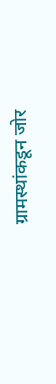ग्रामस्थांकडून जोर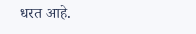धरत आहे.